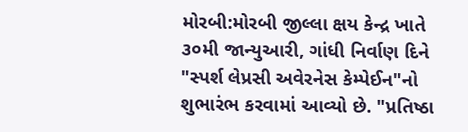મોરબી:મોરબી જીલ્લા ક્ષય કેન્દ્ર ખાતે ૩૦મી જાન્યુઆરી, ગાંધી નિર્વાણ દિને "સ્પર્શ લેપ્રસી અવેરનેસ કેમ્પેઈન"નો શુભારંભ કરવામાં આવ્યો છે. "પ્રતિષ્ઠા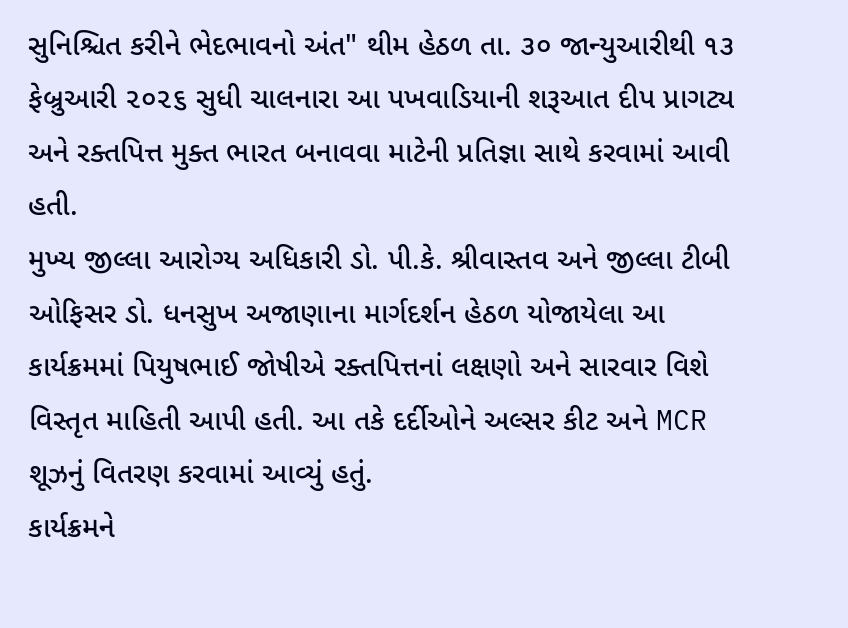સુનિશ્ચિત કરીને ભેદભાવનો અંત" થીમ હેઠળ તા. ૩૦ જાન્યુઆરીથી ૧૩ ફેબ્રુઆરી ૨૦૨૬ સુધી ચાલનારા આ પખવાડિયાની શરૂઆત દીપ પ્રાગટ્ય અને રક્તપિત્ત મુક્ત ભારત બનાવવા માટેની પ્રતિજ્ઞા સાથે કરવામાં આવી હતી.
મુખ્ય જીલ્લા આરોગ્ય અધિકારી ડો. પી.કે. શ્રીવાસ્તવ અને જીલ્લા ટીબી ઓફિસર ડો. ધનસુખ અજાણાના માર્ગદર્શન હેઠળ યોજાયેલા આ કાર્યક્રમમાં પિયુષભાઈ જોષીએ રક્તપિત્તનાં લક્ષણો અને સારવાર વિશે વિસ્તૃત માહિતી આપી હતી. આ તકે દર્દીઓને અલ્સર કીટ અને MCR શૂઝનું વિતરણ કરવામાં આવ્યું હતું.
કાર્યક્રમને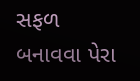સફળ બનાવવા પેરા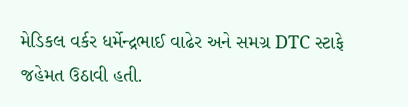મેડિકલ વર્કર ધર્મેન્દ્રભાઈ વાઢેર અને સમગ્ર DTC સ્ટાફે જહેમત ઉઠાવી હતી.